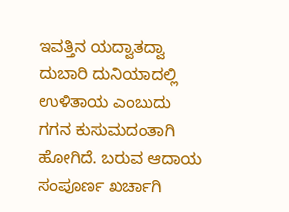ಇವತ್ತಿನ ಯದ್ವಾತದ್ವಾ ದುಬಾರಿ ದುನಿಯಾದಲ್ಲಿ ಉಳಿತಾಯ ಎಂಬುದು ಗಗನ ಕುಸುಮದಂತಾಗಿ ಹೋಗಿದೆ. ಬರುವ ಆದಾಯ ಸಂಪೂರ್ಣ ಖರ್ಚಾಗಿ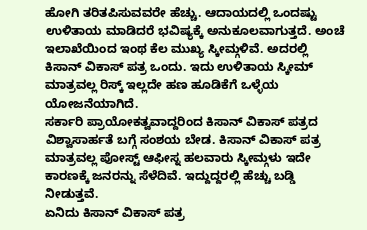ಹೋಗಿ ತರಿತಪಿಸುವವರೇ ಹೆಚ್ಚು. ಆದಾಯದಲ್ಲಿ ಒಂದಷ್ಟು ಉಳಿತಾಯ ಮಾಡಿದರೆ ಭವಿಷ್ಯಕ್ಕೆ ಅನುಕೂಲವಾಗುತ್ತದೆ. ಅಂಚೆ ಇಲಾಖೆಯಿಂದ ಇಂಥ ಕೆಲ ಮುಖ್ಯ ಸ್ಕೀಮ್ಗಳಿವೆ. ಅದರಲ್ಲಿ ಕಿಸಾನ್ ವಿಕಾಸ್ ಪತ್ರ ಒಂದು. ಇದು ಉಳಿತಾಯ ಸ್ಕೀಮ್ ಮಾತ್ರವಲ್ಲ ರಿಸ್ಕ್ ಇಲ್ಲದೇ ಹಣ ಹೂಡಿಕೆಗೆ ಒಳ್ಳೆಯ ಯೋಜನೆಯಾಗಿದೆ.
ಸರ್ಕಾರಿ ಪ್ರಾಯೋಕತ್ವವಾದ್ದರಿಂದ ಕಿಸಾನ್ ವಿಕಾಸ್ ಪತ್ರದ ವಿಶ್ವಾಸಾರ್ಹತೆ ಬಗ್ಗೆ ಸಂಶಯ ಬೇಡ. ಕಿಸಾನ್ ವಿಕಾಸ್ ಪತ್ರ ಮಾತ್ರವಲ್ಲ ಪೋಸ್ಟ್ ಆಫೀಸ್ನ ಹಲವಾರು ಸ್ಕೀಮ್ಗಳು ಇದೇ ಕಾರಣಕ್ಕೆ ಜನರನ್ನು ಸೆಳೆದಿವೆ. ಇದ್ದುದ್ದರಲ್ಲಿ ಹೆಚ್ಚು ಬಡ್ಡಿ ನೀಡುತ್ತವೆ.
ಏನಿದು ಕಿಸಾನ್ ವಿಕಾಸ್ ಪತ್ರ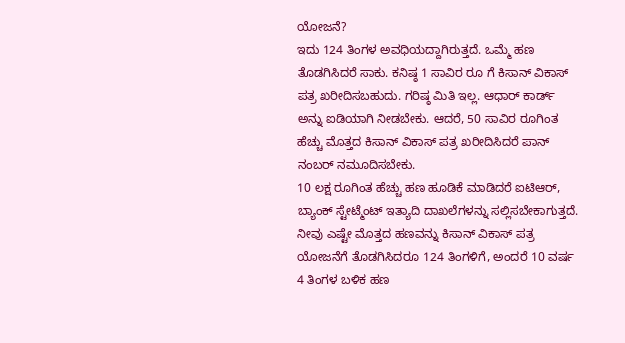ಯೋಜನೆ?
ಇದು 124 ತಿಂಗಳ ಅವಧಿಯದ್ದಾಗಿರುತ್ತದೆ. ಒಮ್ಮೆ ಹಣ ತೊಡಗಿಸಿದರೆ ಸಾಕು. ಕನಿಷ್ಠ 1 ಸಾವಿರ ರೂ ಗೆ ಕಿಸಾನ್ ವಿಕಾಸ್ ಪತ್ರ ಖರೀದಿಸಬಹುದು. ಗರಿಷ್ಠ ಮಿತಿ ಇಲ್ಲ. ಆಧಾರ್ ಕಾರ್ಡ್ ಅನ್ನು ಐಡಿಯಾಗಿ ನೀಡಬೇಕು. ಆದರೆ, 50 ಸಾವಿರ ರೂಗಿಂತ ಹೆಚ್ಚು ಮೊತ್ತದ ಕಿಸಾನ್ ವಿಕಾಸ್ ಪತ್ರ ಖರೀದಿಸಿದರೆ ಪಾನ್ ನಂಬರ್ ನಮೂದಿಸಬೇಕು.
10 ಲಕ್ಷ ರೂಗಿಂತ ಹೆಚ್ಚು ಹಣ ಹೂಡಿಕೆ ಮಾಡಿದರೆ ಐಟಿಆರ್, ಬ್ಯಾಂಕ್ ಸ್ಟೇಟ್ಮೆಂಟ್ ಇತ್ಯಾದಿ ದಾಖಲೆಗಳನ್ನು ಸಲ್ಲಿಸಬೇಕಾಗುತ್ತದೆ. ನೀವು ಎಷ್ಟೇ ಮೊತ್ತದ ಹಣವನ್ನು ಕಿಸಾನ್ ವಿಕಾಸ್ ಪತ್ರ ಯೋಜನೆಗೆ ತೊಡಗಿಸಿದರೂ 124 ತಿಂಗಳಿಗೆ, ಅಂದರೆ 10 ವರ್ಷ 4 ತಿಂಗಳ ಬಳಿಕ ಹಣ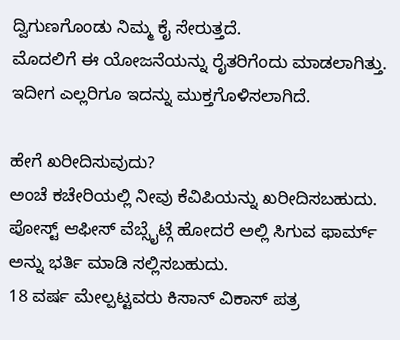ದ್ವಿಗುಣಗೊಂಡು ನಿಮ್ಮ ಕೈ ಸೇರುತ್ತದೆ.
ಮೊದಲಿಗೆ ಈ ಯೋಜನೆಯನ್ನು ರೈತರಿಗೆಂದು ಮಾಡಲಾಗಿತ್ತು. ಇದೀಗ ಎಲ್ಲರಿಗೂ ಇದನ್ನು ಮುಕ್ತಗೊಳಿಸಲಾಗಿದೆ.

ಹೇಗೆ ಖರೀದಿಸುವುದು?
ಅಂಚೆ ಕಚೇರಿಯಲ್ಲಿ ನೀವು ಕೆವಿಪಿಯನ್ನು ಖರೀದಿಸಬಹುದು. ಪೋಸ್ಟ್ ಆಫೀಸ್ ವೆಬ್ಸೈಟ್ಗೆ ಹೋದರೆ ಅಲ್ಲಿ ಸಿಗುವ ಫಾರ್ಮ್ ಅನ್ನು ಭರ್ತಿ ಮಾಡಿ ಸಲ್ಲಿಸಬಹುದು.
18 ವರ್ಷ ಮೇಲ್ಪಟ್ಟವರು ಕಿಸಾನ್ ವಿಕಾಸ್ ಪತ್ರ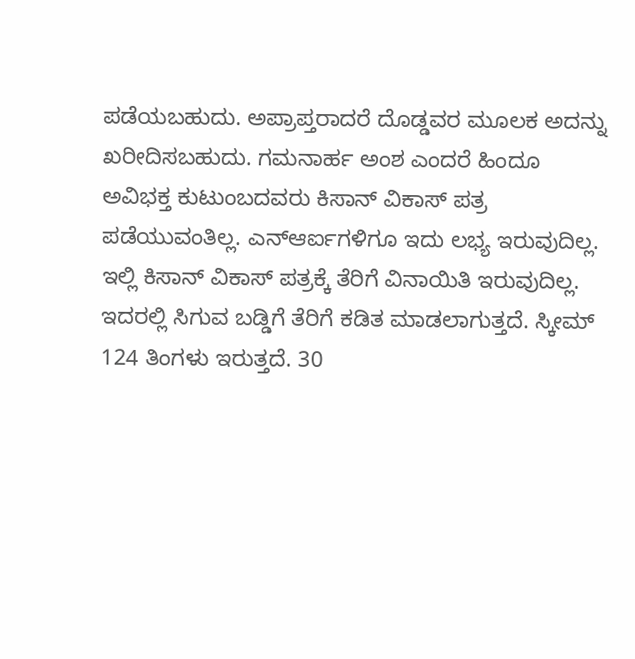ಪಡೆಯಬಹುದು. ಅಪ್ರಾಪ್ತರಾದರೆ ದೊಡ್ಡವರ ಮೂಲಕ ಅದನ್ನು ಖರೀದಿಸಬಹುದು. ಗಮನಾರ್ಹ ಅಂಶ ಎಂದರೆ ಹಿಂದೂ ಅವಿಭಕ್ತ ಕುಟುಂಬದವರು ಕಿಸಾನ್ ವಿಕಾಸ್ ಪತ್ರ ಪಡೆಯುವಂತಿಲ್ಲ. ಎನ್ಆರ್ಐಗಳಿಗೂ ಇದು ಲಭ್ಯ ಇರುವುದಿಲ್ಲ.
ಇಲ್ಲಿ ಕಿಸಾನ್ ವಿಕಾಸ್ ಪತ್ರಕ್ಕೆ ತೆರಿಗೆ ವಿನಾಯಿತಿ ಇರುವುದಿಲ್ಲ. ಇದರಲ್ಲಿ ಸಿಗುವ ಬಡ್ಡಿಗೆ ತೆರಿಗೆ ಕಡಿತ ಮಾಡಲಾಗುತ್ತದೆ. ಸ್ಕೀಮ್ 124 ತಿಂಗಳು ಇರುತ್ತದೆ. 30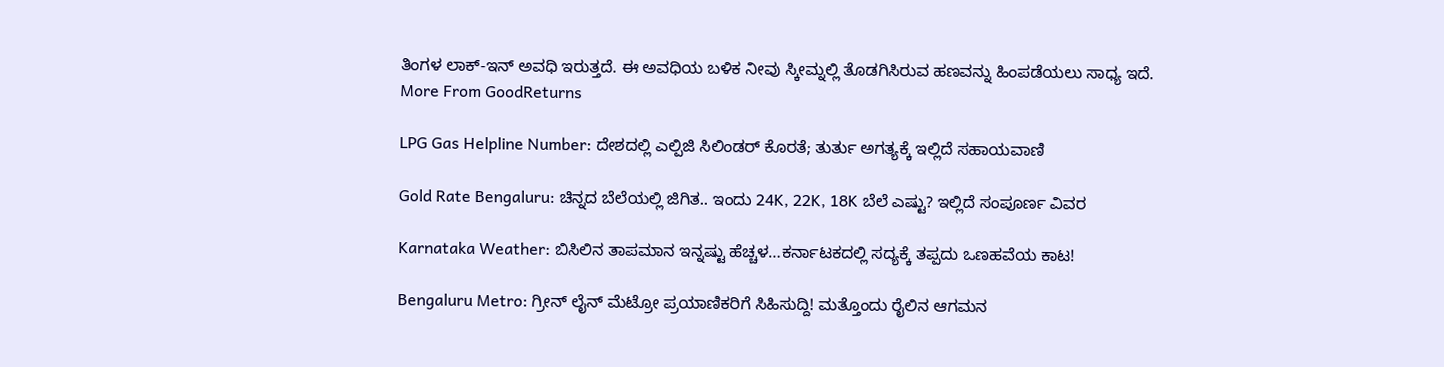ತಿಂಗಳ ಲಾಕ್-ಇನ್ ಅವಧಿ ಇರುತ್ತದೆ. ಈ ಅವಧಿಯ ಬಳಿಕ ನೀವು ಸ್ಕೀಮ್ನಲ್ಲಿ ತೊಡಗಿಸಿರುವ ಹಣವನ್ನು ಹಿಂಪಡೆಯಲು ಸಾಧ್ಯ ಇದೆ.
More From GoodReturns

LPG Gas Helpline Number: ದೇಶದಲ್ಲಿ ಎಲ್ಪಿಜಿ ಸಿಲಿಂಡರ್ ಕೊರತೆ; ತುರ್ತು ಅಗತ್ಯಕ್ಕೆ ಇಲ್ಲಿದೆ ಸಹಾಯವಾಣಿ

Gold Rate Bengaluru: ಚಿನ್ನದ ಬೆಲೆಯಲ್ಲಿ ಜಿಗಿತ.. ಇಂದು 24K, 22K, 18K ಬೆಲೆ ಎಷ್ಟು? ಇಲ್ಲಿದೆ ಸಂಪೂರ್ಣ ವಿವರ

Karnataka Weather: ಬಿಸಿಲಿನ ತಾಪಮಾನ ಇನ್ನಷ್ಟು ಹೆಚ್ಚಳ…ಕರ್ನಾಟಕದಲ್ಲಿ ಸದ್ಯಕ್ಕೆ ತಪ್ಪದು ಒಣಹವೆಯ ಕಾಟ!

Bengaluru Metro: ಗ್ರೀನ್ ಲೈನ್ ಮೆಟ್ರೋ ಪ್ರಯಾಣಿಕರಿಗೆ ಸಿಹಿಸುದ್ದಿ! ಮತ್ತೊಂದು ರೈಲಿನ ಆಗಮನ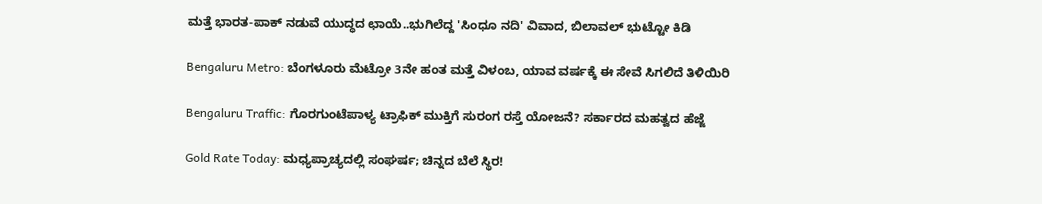ಮತ್ತೆ ಭಾರತ-ಪಾಕ್ ನಡುವೆ ಯುದ್ಧದ ಛಾಯೆ..ಭುಗಿಲೆದ್ದ 'ಸಿಂಧೂ ನದಿ' ವಿವಾದ, ಬಿಲಾವಲ್ ಭುಟ್ಟೋ ಕಿಡಿ

Bengaluru Metro: ಬೆಂಗಳೂರು ಮೆಟ್ರೋ 3ನೇ ಹಂತ ಮತ್ತೆ ವಿಳಂಬ, ಯಾವ ವರ್ಷಕ್ಕೆ ಈ ಸೇವೆ ಸಿಗಲಿದೆ ತಿಳಿಯಿರಿ

Bengaluru Traffic: ಗೊರಗುಂಟೆಪಾಳ್ಯ ಟ್ರಾಫಿಕ್ ಮುಕ್ತಿಗೆ ಸುರಂಗ ರಸ್ತೆ ಯೋಜನೆ? ಸರ್ಕಾರದ ಮಹತ್ವದ ಹೆಜ್ಜೆ

Gold Rate Today: ಮಧ್ಯಪ್ರಾಚ್ಯದಲ್ಲಿ ಸಂಘರ್ಷ; ಚಿನ್ನದ ಬೆಲೆ ಸ್ಥಿರ!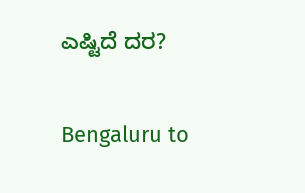ಎಷ್ಟಿದೆ ದರ?

Bengaluru to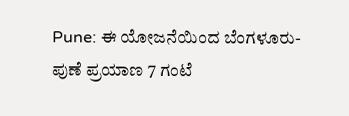Pune: ಈ ಯೋಜನೆಯಿಂದ ಬೆಂಗಳೂರು-ಪುಣೆ ಪ್ರಯಾಣ 7 ಗಂಟೆ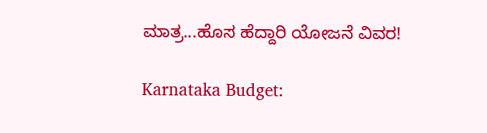ಮಾತ್ರ...ಹೊಸ ಹೆದ್ದಾರಿ ಯೋಜನೆ ವಿವರ!

Karnataka Budget: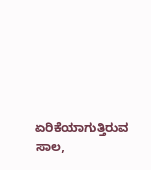ಏರಿಕೆಯಾಗುತ್ತಿರುವ ಸಾಲ,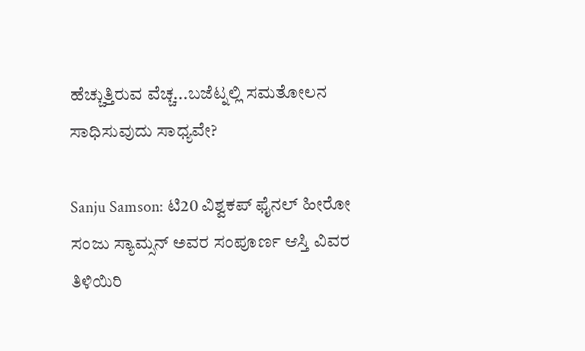ಹೆಚ್ಚುತ್ತಿರುವ ವೆಚ್ಚ...ಬಜೆಟ್ನಲ್ಲಿ ಸಮತೋಲನ ಸಾಧಿಸುವುದು ಸಾಧ್ಯವೇ?

Sanju Samson: ಟಿ20 ವಿಶ್ವಕಪ್ ಫೈನಲ್ ಹೀರೋ ಸಂಜು ಸ್ಯಾಮ್ಸನ್ ಅವರ ಸಂಪೂರ್ಣ ಆಸ್ತಿ ವಿವರ ತಿಳಿಯಿರಿ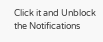Click it and Unblock the Notifications